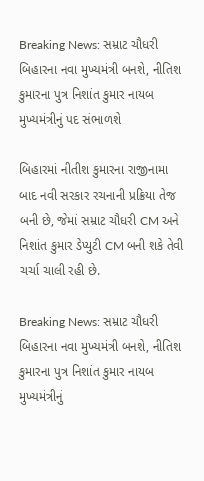Breaking News: સમ્રાટ ચૌધરી બિહારના નવા મુખ્યમંત્રી બનશે, નીતિશ કુમારના પુત્ર નિશાંત કુમાર નાયબ મુખ્યમંત્રીનું પદ સંભાળશે

બિહારમાં નીતીશ કુમારના રાજીનામા બાદ નવી સરકાર રચનાની પ્રક્રિયા તેજ બની છે, જેમાં સમ્રાટ ચૌધરી CM અને નિશાંત કુમાર ડેપ્યુટી CM બની શકે તેવી ચર્ચા ચાલી રહી છે.

Breaking News: સમ્રાટ ચૌધરી બિહારના નવા મુખ્યમંત્રી બનશે, નીતિશ કુમારના પુત્ર નિશાંત કુમાર નાયબ મુખ્યમંત્રીનું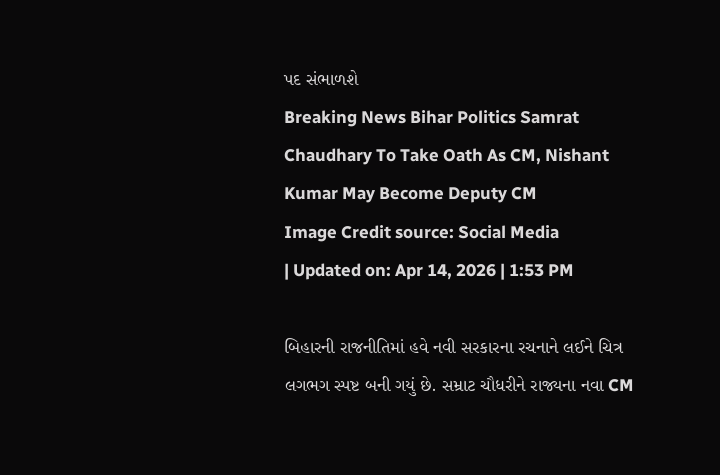પદ સંભાળશે
Breaking News Bihar Politics Samrat Chaudhary To Take Oath As CM, Nishant Kumar May Become Deputy CM
Image Credit source: Social Media
| Updated on: Apr 14, 2026 | 1:53 PM

બિહારની રાજનીતિમાં હવે નવી સરકારના રચનાને લઈને ચિત્ર લગભગ સ્પષ્ટ બની ગયું છે. સમ્રાટ ચૌધરીને રાજ્યના નવા CM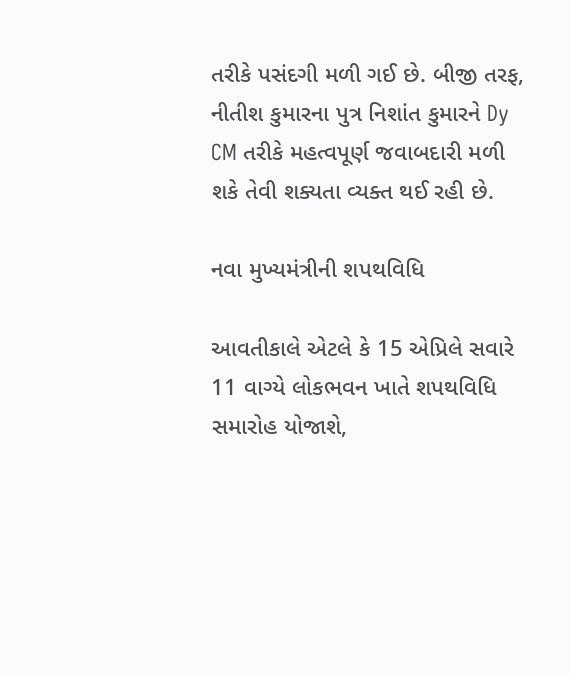તરીકે પસંદગી મળી ગઈ છે. બીજી તરફ, નીતીશ કુમારના પુત્ર નિશાંત કુમારને Dy CM તરીકે મહત્વપૂર્ણ જવાબદારી મળી શકે તેવી શક્યતા વ્યક્ત થઈ રહી છે.

નવા મુખ્યમંત્રીની શપથવિધિ

આવતીકાલે એટલે કે 15 એપ્રિલે સવારે 11 વાગ્યે લોકભવન ખાતે શપથવિધિ સમારોહ યોજાશે,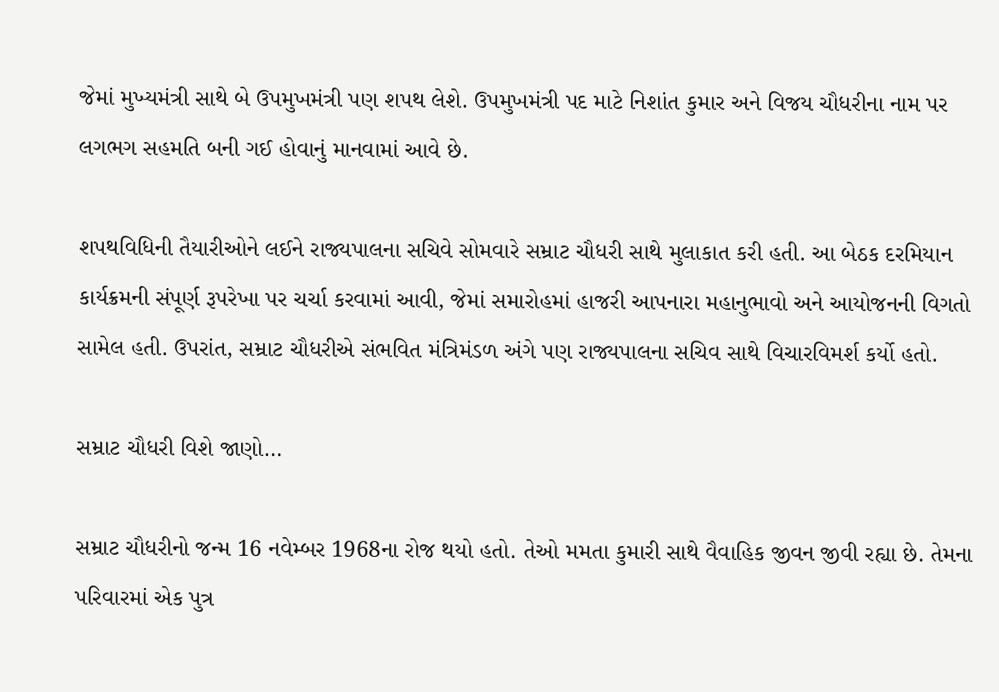જેમાં મુખ્યમંત્રી સાથે બે ઉપમુખમંત્રી પણ શપથ લેશે. ઉપમુખમંત્રી પદ માટે નિશાંત કુમાર અને વિજય ચૌધરીના નામ પર લગભગ સહમતિ બની ગઈ હોવાનું માનવામાં આવે છે.

શપથવિધિની તૈયારીઓને લઈને રાજ્યપાલના સચિવે સોમવારે સમ્રાટ ચૌધરી સાથે મુલાકાત કરી હતી. આ બેઠક દરમિયાન કાર્યક્રમની સંપૂર્ણ રૂપરેખા પર ચર્ચા કરવામાં આવી, જેમાં સમારોહમાં હાજરી આપનારા મહાનુભાવો અને આયોજનની વિગતો સામેલ હતી. ઉપરાંત, સમ્રાટ ચૌધરીએ સંભવિત મંત્રિમંડળ અંગે પણ રાજ્યપાલના સચિવ સાથે વિચારવિમર્શ કર્યો હતો.

સમ્રાટ ચૌધરી વિશે જાણો…

સમ્રાટ ચૌધરીનો જન્મ 16 નવેમ્બર 1968ના રોજ થયો હતો. તેઓ મમતા કુમારી સાથે વૈવાહિક જીવન જીવી રહ્યા છે. તેમના પરિવારમાં એક પુત્ર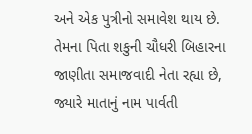અને એક પુત્રીનો સમાવેશ થાય છે. તેમના પિતા શકુની ચૌધરી બિહારના જાણીતા સમાજવાદી નેતા રહ્યા છે, જ્યારે માતાનું નામ પાર્વતી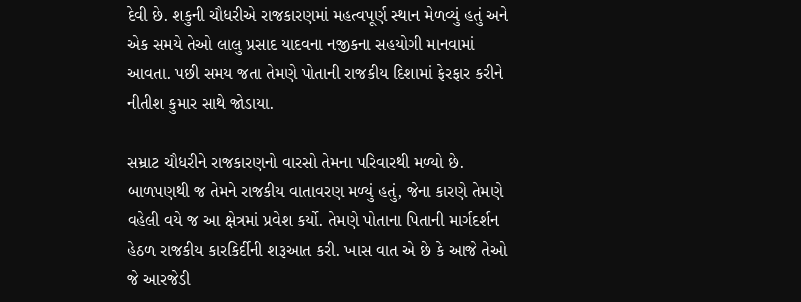દેવી છે. શકુની ચૌધરીએ રાજકારણમાં મહત્વપૂર્ણ સ્થાન મેળવ્યું હતું અને એક સમયે તેઓ લાલુ પ્રસાદ યાદવના નજીકના સહયોગી માનવામાં આવતા. પછી સમય જતા તેમણે પોતાની રાજકીય દિશામાં ફેરફાર કરીને નીતીશ કુમાર સાથે જોડાયા.

સમ્રાટ ચૌધરીને રાજકારણનો વારસો તેમના પરિવારથી મળ્યો છે. બાળપણથી જ તેમને રાજકીય વાતાવરણ મળ્યું હતું, જેના કારણે તેમણે વહેલી વયે જ આ ક્ષેત્રમાં પ્રવેશ કર્યો. તેમણે પોતાના પિતાની માર્ગદર્શન હેઠળ રાજકીય કારકિર્દીની શરૂઆત કરી. ખાસ વાત એ છે કે આજે તેઓ જે આરજેડી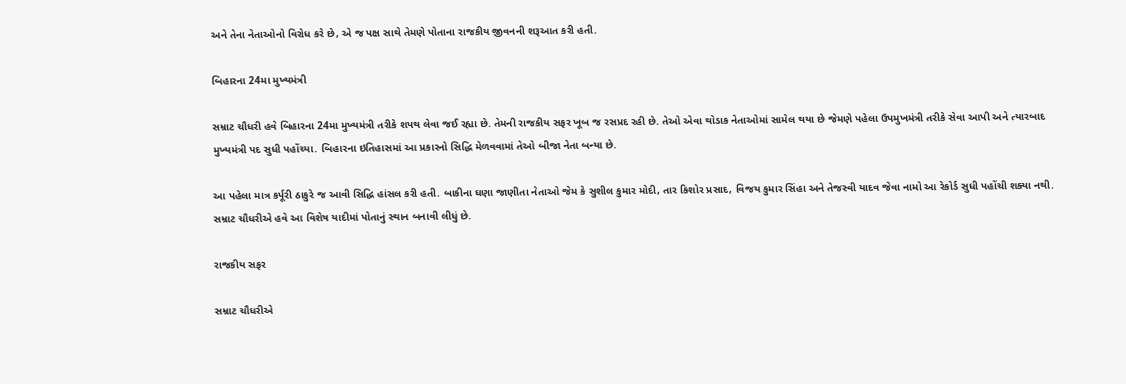અને તેના નેતાઓનો વિરોધ કરે છે, એ જ પક્ષ સાથે તેમણે પોતાના રાજકીય જીવનની શરૂઆત કરી હતી.

બિહારના 24મા મુખ્યમંત્રી

સમ્રાટ ચૌધરી હવે બિહારના 24મા મુખ્યમંત્રી તરીકે શપથ લેવા જઈ રહ્યા છે. તેમની રાજકીય સફર ખૂબ જ રસપ્રદ રહી છે. તેઓ એવા થોડાક નેતાઓમાં સામેલ થયા છે જેમણે પહેલા ઉપમુખમંત્રી તરીકે સેવા આપી અને ત્યારબાદ મુખ્યમંત્રી પદ સુધી પહોંચ્યા. બિહારના ઇતિહાસમાં આ પ્રકારનો સિદ્ધિ મેળવવામાં તેઓ બીજા નેતા બન્યા છે.

આ પહેલા માત્ર કર્પૂરી ઠાકુરે જ આવી સિદ્ધિ હાંસલ કરી હતી. બાકીના ઘણા જાણીતા નેતાઓ જેમ કે સુશીલ કુમાર મોદી, તાર કિશોર પ્રસાદ, વિજય કુમાર સિંહા અને તેજસ્વી યાદવ જેવા નામો આ રેકોર્ડ સુધી પહોંચી શક્યા નથી. સમ્રાટ ચૌધરીએ હવે આ વિશેષ યાદીમાં પોતાનું સ્થાન બનાવી લીધું છે.

રાજકીય સફર

સમ્રાટ ચૌધરીએ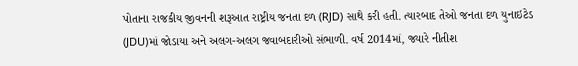પોતાના રાજકીય જીવનની શરૂઆત રાષ્ટ્રીય જનતા દળ (RJD) સાથે કરી હતી. ત્યારબાદ તેઓ જનતા દળ યુનાઇટેડ (JDU)માં જોડાયા અને અલગ-અલગ જવાબદારીઓ સંભાળી. વર્ષ 2014માં, જ્યારે નીતીશ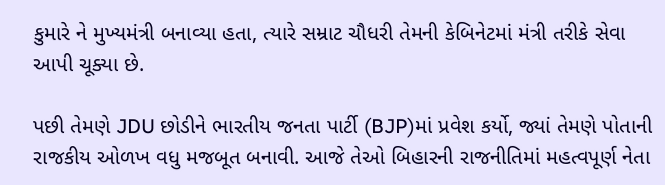કુમારે ને મુખ્યમંત્રી બનાવ્યા હતા, ત્યારે સમ્રાટ ચૌધરી તેમની કેબિનેટમાં મંત્રી તરીકે સેવા આપી ચૂક્યા છે.

પછી તેમણે JDU છોડીને ભારતીય જનતા પાર્ટી (BJP)માં પ્રવેશ કર્યો, જ્યાં તેમણે પોતાની રાજકીય ઓળખ વધુ મજબૂત બનાવી. આજે તેઓ બિહારની રાજનીતિમાં મહત્વપૂર્ણ નેતા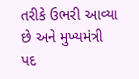તરીકે ઉભરી આવ્યા છે અને મુખ્યમંત્રી પદ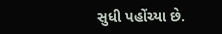સુધી પહોંચ્યા છે.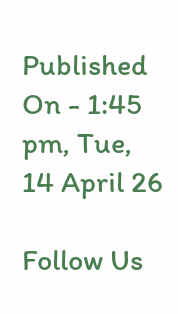Published On - 1:45 pm, Tue, 14 April 26

Follow Us